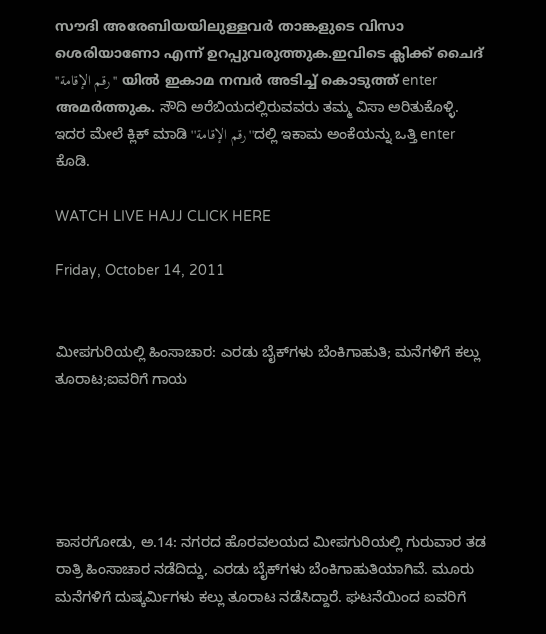സൗദി അരേബിയയിലുള്ളവര്‍ താങ്കളുടെ വിസാ ശെരിയാണോ എന്ന്‍ ഉറപ്പുവരുത്തുക.ഇവിടെ ക്ലിക്ക് ചൈദ് ''رقم الإقامة'' യില്‍ ഇകാമ നമ്പര്‍ അടിച്ച് കൊടുത്ത് enter അമര്‍ത്തുക. ಸೌದಿ ಅರೆಬಿಯದಲ್ಲಿರುವವರು ತಮ್ಮ ವಿಸಾ ಅರಿತುಕೊಳ್ಳಿ. ಇದರ ಮೇಲೆ ಕ್ಲಿಕ್ ಮಾಡಿ ''رقم الإقامة''ದಲ್ಲಿ ಇಕಾಮ ಅಂಕೆಯನ್ನು ಒತ್ತಿ enter ಕೊಡಿ.

WATCH LIVE HAJJ CLICK HERE

Friday, October 14, 2011


ಮೀಪಗುರಿಯಲ್ಲಿ ಹಿಂಸಾಚಾರ: ಎರಡು ಬೈಕ್‌ಗಳು ಬೆಂಕಿಗಾಹುತಿ; ಮನೆಗಳಿಗೆ ಕಲ್ಲು ತೂರಾಟ;ಐವರಿಗೆ ಗಾಯ





ಕಾಸರಗೋಡು, ಅ.14: ನಗರದ ಹೊರವಲಯದ ಮೀಪಗುರಿಯಲ್ಲಿ ಗುರುವಾರ ತಡ ರಾತ್ರಿ ಹಿಂಸಾಚಾರ ನಡೆದಿದ್ದು, ಎರಡು ಬೈಕ್‌ಗಳು ಬೆಂಕಿಗಾಹುತಿಯಾಗಿವೆ. ಮೂರು ಮನೆಗಳಿಗೆ ದುಷ್ಕರ್ಮಿಗಳು ಕಲ್ಲು ತೂರಾಟ ನಡೆಸಿದ್ದಾರೆ. ಘಟನೆಯಿಂದ ಐವರಿಗೆ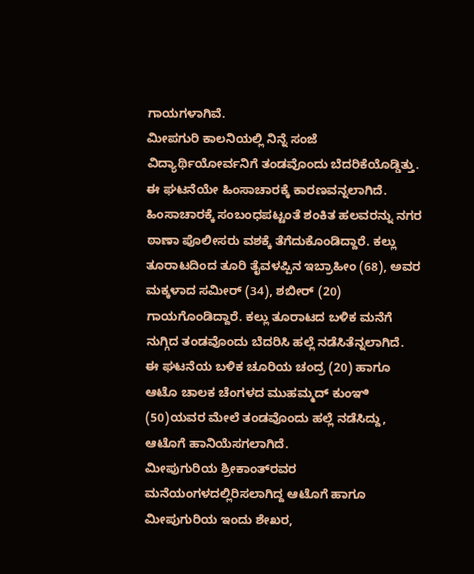ಗಾಯಗಳಾಗಿವೆ.
ಮೀಪಗುರಿ ಕಾಲನಿಯಲ್ಲಿ ನಿನ್ನೆ ಸಂಜೆ ವಿದ್ಯಾರ್ಥಿಯೋರ್ವನಿಗೆ ತಂಡವೊಂದು ಬೆದರಿಕೆಯೊಡ್ಡಿತ್ತು. ಈ ಘಟನೆಯೇ ಹಿಂಸಾಚಾರಕ್ಕೆ ಕಾರಣವನ್ನಲಾಗಿದೆ. ಹಿಂಸಾಚಾರಕ್ಕೆ ಸಂಬಂಧಪಟ್ಟಂತೆ ಶಂಕಿತ ಹಲವರನ್ನು ನಗರ ಠಾಣಾ ಪೊಲೀಸರು ವಶಕ್ಕೆ ತೆಗೆದುಕೊಂಡಿದ್ದಾರೆ. ಕಲ್ಲು ತೂರಾಟದಿಂದ ತೂರಿ ತೈವಳಪ್ಪಿನ ಇಬ್ರಾಹೀಂ (68), ಅವರ ಮಕ್ಕಳಾದ ಸಮೀರ್ (34), ಶಬೀರ್ (20) ಗಾಯಗೊಂಡಿದ್ದಾರೆ. ಕಲ್ಲು ತೂರಾಟದ ಬಳಿಕ ಮನೆಗೆ ನುಗ್ಗಿದ ತಂಡವೊಂದು ಬೆದರಿಸಿ ಹಲ್ಲೆ ನಡೆಸಿತೆನ್ನಲಾಗಿದೆ.
ಈ ಘಟನೆಯ ಬಳಿಕ ಚೂರಿಯ ಚಂದ್ರ (20) ಹಾಗೂ ಆಟೊ ಚಾಲಕ ಚೆಂಗಳದ ಮುಹಮ್ಮದ್ ಕುಂಞಿ (50)ಯವರ ಮೇಲೆ ತಂಡವೊಂದು ಹಲ್ಲೆ ನಡೆಸಿದ್ದು, ಆಟೊಗೆ ಹಾನಿಯೆಸಗಲಾಗಿದೆ.
ಮೀಪುಗುರಿಯ ಶ್ರೀಕಾಂತ್‌ರವರ ಮನೆಯಂಗಳದಲ್ಲಿರಿಸಲಾಗಿದ್ದ ಆಟೊಗೆ ಹಾಗೂ ಮೀಪುಗುರಿಯ ಇಂದು ಶೇಖರ,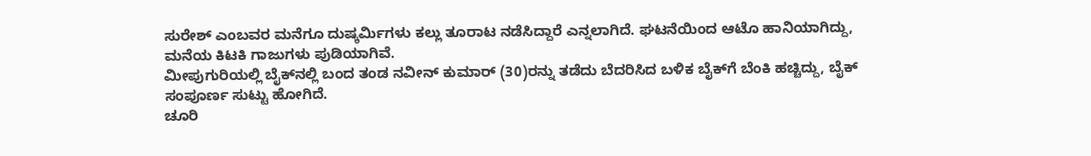ಸುರೇಶ್ ಎಂಬವರ ಮನೆಗೂ ದುಷ್ಕರ್ಮಿಗಳು ಕಲ್ಲು ತೂರಾಟ ನಡೆಸಿದ್ದಾರೆ ಎನ್ನಲಾಗಿದೆ. ಘಟನೆಯಿಂದ ಆಟೊ ಹಾನಿಯಾಗಿದ್ದು, ಮನೆಯ ಕಿಟಕಿ ಗಾಜುಗಳು ಪುಡಿಯಾಗಿವೆ.
ಮೀಪುಗುರಿಯಲ್ಲಿ ಬೈಕ್‌ನಲ್ಲಿ ಬಂದ ತಂಡ ನವೀನ್ ಕುಮಾರ್ (30)ರನ್ನು ತಡೆದು ಬೆದರಿಸಿದ ಬಳಿಕ ಬೈಕ್‌ಗೆ ಬೆಂಕಿ ಹಚ್ಚಿದ್ದು, ಬೈಕ್ ಸಂಪೂರ್ಣ ಸುಟ್ಟು ಹೋಗಿದೆ.
ಚೂರಿ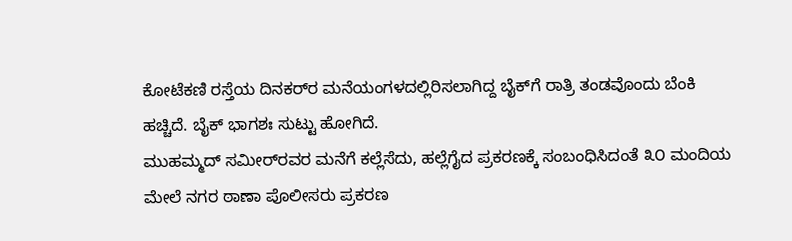ಕೋಟೆಕಣಿ ರಸ್ತೆಯ ದಿನಕರ್‌ರ ಮನೆಯಂಗಳದಲ್ಲಿರಿಸಲಾಗಿದ್ದ ಬೈಕ್‌ಗೆ ರಾತ್ರಿ ತಂಡವೊಂದು ಬೆಂಕಿ ಹಚ್ಚಿದೆ. ಬೈಕ್ ಭಾಗಶಃ ಸುಟ್ಟು ಹೋಗಿದೆ.
ಮುಹಮ್ಮದ್ ಸಮೀರ್‌ರವರ ಮನೆಗೆ ಕಲ್ಲೆಸೆದು, ಹಲ್ಲೆಗೈದ ಪ್ರಕರಣಕ್ಕೆ ಸಂಬಂಧಿಸಿದಂತೆ ೩೦ ಮಂದಿಯ ಮೇಲೆ ನಗರ ಠಾಣಾ ಪೊಲೀಸರು ಪ್ರಕರಣ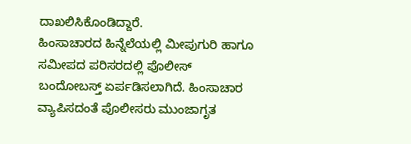ದಾಖಲಿಸಿಕೊಂಡಿದ್ದಾರೆ.
ಹಿಂಸಾಚಾರದ ಹಿನ್ನೆಲೆಯಲ್ಲಿ ಮೀಪುಗುರಿ ಹಾಗೂ ಸಮೀಪದ ಪರಿಸರದಲ್ಲಿ ಪೊಲೀಸ್ ಬಂದೋಬಸ್ತ್ ಏರ್ಪಡಿಸಲಾಗಿದೆ. ಹಿಂಸಾಚಾರ ವ್ಯಾಪಿಸದಂತೆ ಪೊಲೀಸರು ಮುಂಜಾಗೃತ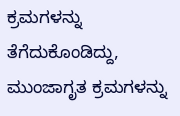ಕ್ರಮಗಳನ್ನು ತೆಗೆದುಕೊಂಡಿದ್ದು, ಮುಂಜಾಗೃತ ಕ್ರಮಗಳನ್ನು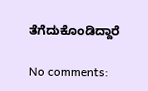ತೆಗೆದುಕೊಂಡಿದ್ದಾರೆ

No comments: